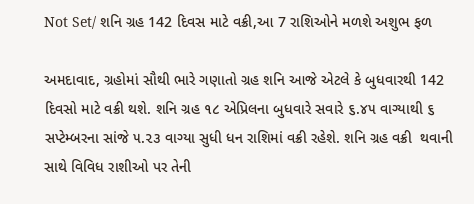Not Set/ શનિ ગ્રહ 142 દિવસ માટે વક્રી,આ 7 રાશિઓને મળશે અશુભ ફળ

અમદાવાદ, ગ્રહોમાં સૌથી ભારે ગણાતો ગ્રહ શનિ આજે એટલે કે બુધવારથી 142 દિવસો માટે વક્રી થશે. શનિ ગ્રહ ૧૮ એપ્રિલના બુધવારે સવારે ૬.૪૫ વાગ્યાથી ૬ સપ્ટેમ્બરના સાંજે ૫.૨૩ વાગ્યા સુધી ધન રાશિમાં વક્રી રહેશે. શનિ ગ્રહ વક્રી  થવાની સાથે વિવિધ રાશીઓ પર તેની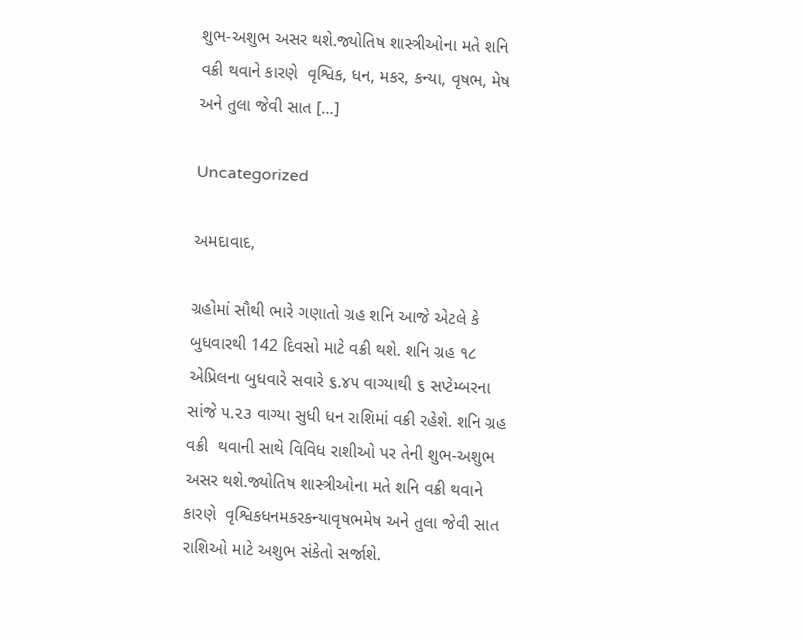શુભ-અશુભ અસર થશે.જ્યોતિષ શાસ્ત્રીઓના મતે શનિ વક્રી થવાને કારણે  વૃશ્વિક, ધન, મકર, કન્યા, વૃષભ, મેષ અને તુલા જેવી સાત […]

Uncategorized

અમદાવાદ,

ગ્રહોમાં સૌથી ભારે ગણાતો ગ્રહ શનિ આજે એટલે કે બુધવારથી 142 દિવસો માટે વક્રી થશે. શનિ ગ્રહ ૧૮ એપ્રિલના બુધવારે સવારે ૬.૪૫ વાગ્યાથી ૬ સપ્ટેમ્બરના સાંજે ૫.૨૩ વાગ્યા સુધી ધન રાશિમાં વક્રી રહેશે. શનિ ગ્રહ વક્રી  થવાની સાથે વિવિધ રાશીઓ પર તેની શુભ-અશુભ અસર થશે.જ્યોતિષ શાસ્ત્રીઓના મતે શનિ વક્રી થવાને કારણે  વૃશ્વિકધનમકરકન્યાવૃષભમેષ અને તુલા જેવી સાત રાશિઓ માટે અશુભ સંકેતો સર્જાશે.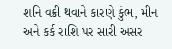શનિ વક્રી થવાને કારણે કુંભ, મીન અને કર્ક રાશિ પર સારી અસર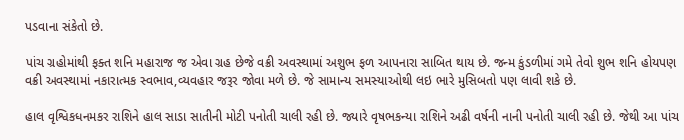પડવાના સંકેતો છે.

પાંચ ગ્રહોમાંથી ફક્ત શનિ મહારાજ જ એવા ગ્રહ છેજે વક્રી અવસ્થામાં અશુભ ફળ આપનારા સાબિત થાય છે. જન્મ કુંડળીમાં ગમે તેવો શુભ શનિ હોયપણ વક્રી અવસ્થામાં નકારાત્મક સ્વભાવ,વ્યવહાર જરૂર જોવા મળે છે. જે સામાન્ય સમસ્યાઓથી લઇ ભારે મુસિબતો પણ લાવી શકે છે.

હાલ વૃશ્વિકધનમકર રાશિને હાલ સાડા સાતીની મોટી પનોતી ચાલી રહી છે. જ્યારે વૃષભકન્યા રાશિને અઢી વર્ષની નાની પનોતી ચાલી રહી છે. જેથી આ પાંચ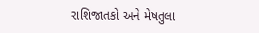રાશિજાતકો અને મેષતુલા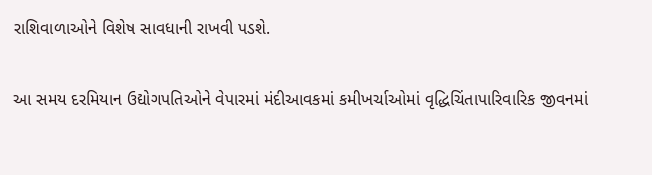રાશિવાળાઓને વિશેષ સાવધાની રાખવી પડશે.

આ સમય દરમિયાન ઉદ્યોગપતિઓને વેપારમાં મંદીઆવકમાં કમીખર્ચાઓમાં વૃદ્ધિચિંતાપારિવારિક જીવનમાં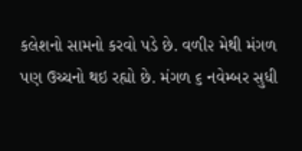કલેશનો સામનો કરવો પડે છે. વળી૨ મેથી મંગળ પણ ઉચ્ચનો થઇ રહ્યો છે. મંગળ ૬ નવેમ્બર સુધી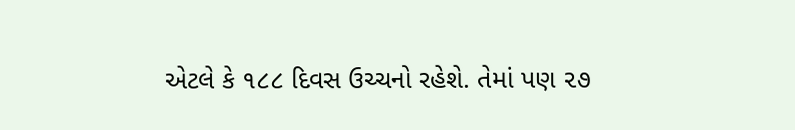એટલે કે ૧૮૮ દિવસ ઉચ્ચનો રહેશે. તેમાં પણ ૨૭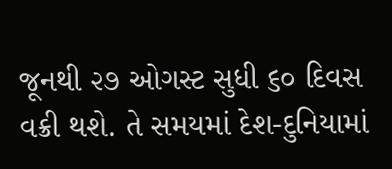જૂનથી ૨૭ ઓગસ્ટ સુધી ૬૦ દિવસ વક્રી થશે. તે સમયમાં દેશ-દુનિયામાં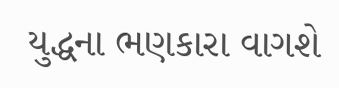યુદ્ધના ભણકારા વાગશે